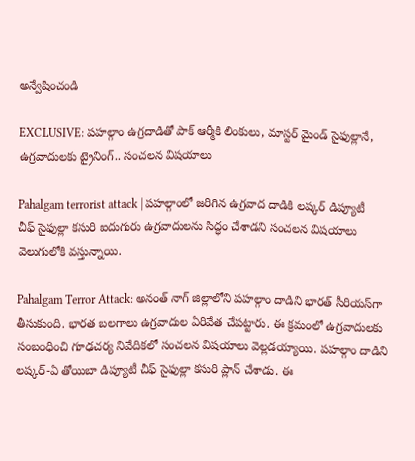అన్వేషించండి

EXCLUSIVE: పహల్గాం ఉగ్రదాడితో పాక్ ఆర్మీకి లింకులు, మాస్టర్ మైండ్ సైఫుల్లానే, ఉగ్రవాదులకు ట్రైనింగ్.. సంచలన విషయాలు

Pahalgam terrorist attack | పహల్గాంలో జరిగిన ఉగ్రవాద దాడికి లష్కర్ డిప్యూటీ చీఫ్ సైఫుల్లా కసురి ఐదుగురు ఉగ్రవాదులను సిద్ధం చేశాడని సంచలన విషయాలు వెలుగులోకి వస్తున్నాయి.

Pahalgam Terror Attack: అనంత్ నాగ్ జిల్లాలోని పహల్గాం దాడిని భారత్ సీరియస్‌గా తీసుకుంది. భారత బలగాలు ఉగ్రవాదుల ఏరివేత చేపట్టారు. ఈ క్రమంలో ఉగ్రవాదులకు సంబంధించి గూఢచర్య నివేదికలో సంచలన విషయాలు వెల్లడయ్యాయి. పహల్గాం దాడిని లష్కర్-ఏ తోయిబా డిప్యూటీ చీఫ్ సైఫుల్లా కసురి ప్లాన్ చేశాడు. ఈ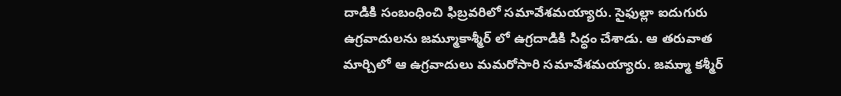దాడికి సంబంధించి ఫిబ్రవరిలో సమావేశమయ్యారు. సైఫుల్లా ఐదుగురు ఉగ్రవాదులను జమ్మూకాశ్మీర్ లో ఉగ్రదాడికి సిద్ధం చేశాడు. ఆ తరువాత మార్చిలో ఆ ఉగ్రవాదులు మమరోసారి సమావేశమయ్యారు. జమ్ముా కశ్మీర్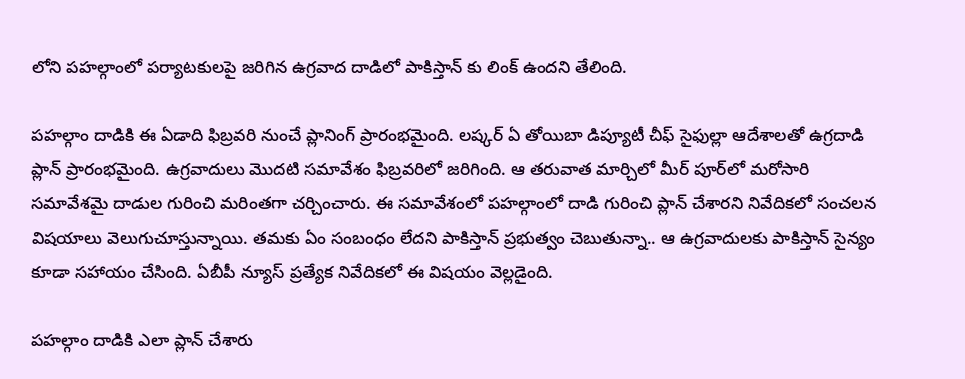లోని పహల్గాంలో పర్యాటకులపై జరిగిన ఉగ్రవాద దాడిలో పాకిస్తాన్ కు లింక్ ఉందని తేలింది.

పహల్గాం దాడికి ఈ ఏడాది ఫిబ్రవరి నుంచే ప్లానింగ్ ప్రారంభమైంది. లష్కర్ ఏ తోయిబా డిప్యూటీ చీఫ్ సైఫుల్లా ఆదేశాలతో ఉగ్రదాడి ప్లాన్ ప్రారంభమైంది. ఉగ్రవాదులు మొదటి సమావేశం ఫిబ్రవరిలో జరిగింది. ఆ తరువాత మార్చిలో మీర్ పూర్‌లో మరోసారి సమావేశమై దాడుల గురించి మరింతగా చర్చించారు. ఈ సమావేశంలో పహల్గాంలో దాడి గురించి ప్లాన్ చేశారని నివేదికలో సంచలన విషయాలు వెలుగుచూస్తున్నాయి. తమకు ఏం సంబంధం లేదని పాకిస్తాన్ ప్రభుత్వం చెబుతున్నా.. ఆ ఉగ్రవాదులకు పాకిస్తాన్ సైన్యం కూడా సహాయం చేసింది. ఏబీపీ న్యూస్ ప్రత్యేక నివేదికలో ఈ విషయం వెల్లడైంది.

పహల్గాం దాడికి ఎలా ప్లాన్ చేశారు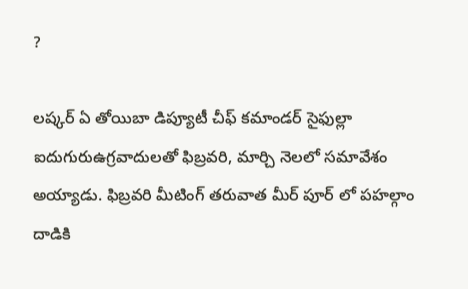?

లష్కర్ ఏ తోయిబా డిప్యూటీ చీఫ్ కమాండర్ సైఫుల్లా ఐదుగురుఉగ్రవాదులతో ఫిబ్రవరి, మార్చి నెలలో సమావేశం అయ్యాడు. ఫిబ్రవరి మీటింగ్ తరువాత మీర్ పూర్ లో పహల్గాం దాడికి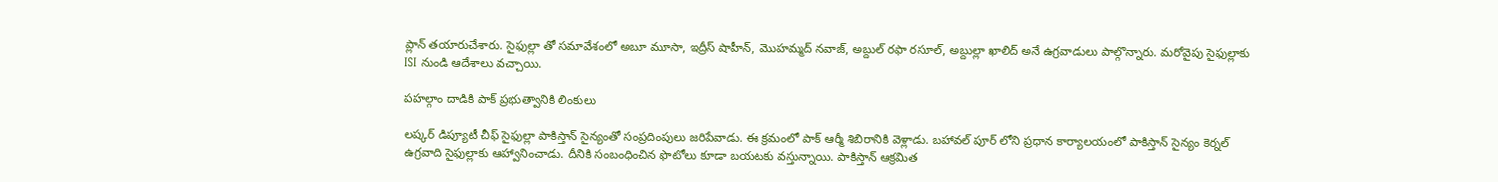ప్లాన్ తయారుచేశారు. సైఫుల్లా తో సమావేశంలో అబూ మూసా, ఇద్రీస్ షాహీన్, మొహమ్మద్ నవాజ్, అబ్దుల్ రఫా రసూల్, అబ్దుల్లా ఖాలిద్ అనే ఉగ్రవాడులు పాల్గొన్నారు. మరోవైపు సైఫుల్లాకు ISI నుండి ఆదేశాలు వచ్చాయి.

పహల్గాం దాడికి పాక్ ప్రభుత్వానికి లింకులు

లష్కర్ డిప్యూటీ చీఫ్ సైఫుల్లా పాకిస్తాన్ సైన్యంతో సంప్రదింపులు జరిపేవాడు. ఈ క్రమంలో పాక్ ఆర్మీ శిబిరానికి వెళ్లాడు. బహావల్ పూర్ లోని ప్రధాన కార్యాలయంలో పాకిస్తాన్ సైన్యం కెర్నల్ ఉగ్రవాది సైఫుల్లాకు ఆహ్వానించాడు. దీనికి సంబంధించిన ఫొటోలు కూడా బయటకు వస్తున్నాయి. పాకిస్తాన్ ఆక్రమిత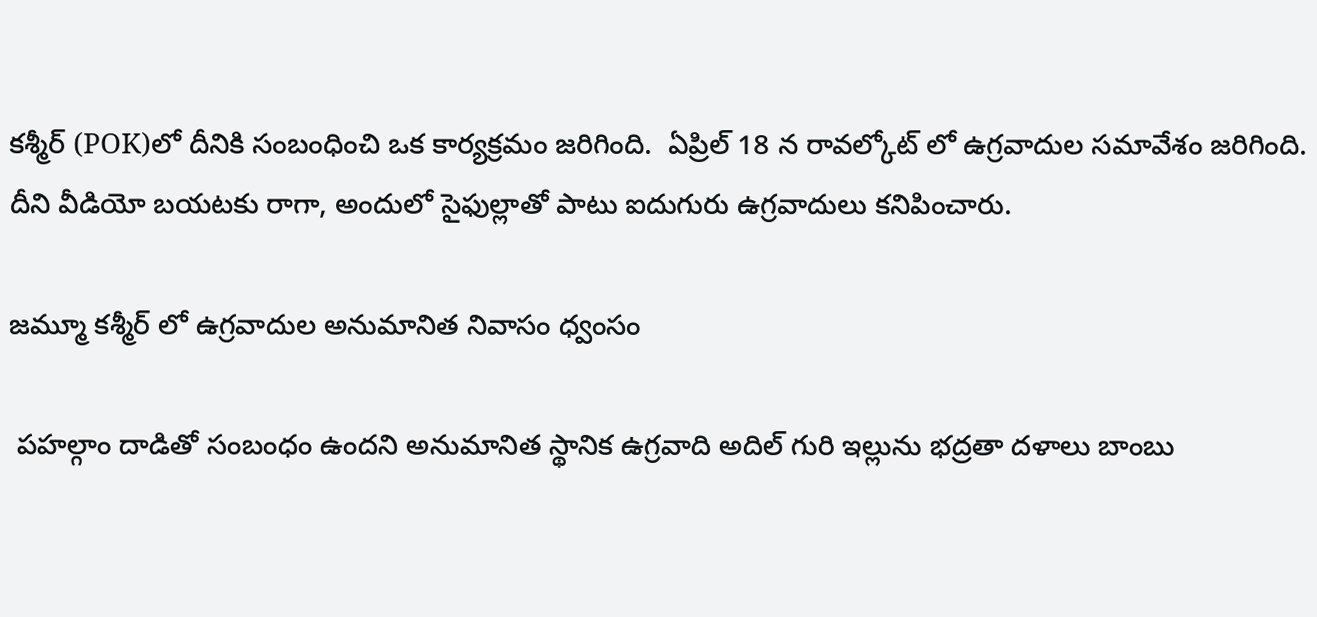కశ్మీర్ (POK)లో దీనికి సంబంధించి ఒక కార్యక్రమం జరిగింది.  ఏప్రిల్ 18 న రావల్కోట్ లో ఉగ్రవాదుల సమావేశం జరిగింది. దీని వీడియో బయటకు రాగా, అందులో సైఫుల్లాతో పాటు ఐదుగురు ఉగ్రవాదులు కనిపించారు.

జమ్మూ కశ్మీర్ లో ఉగ్రవాదుల అనుమానిత నివాసం ధ్వంసం

 పహల్గాం దాడితో సంబంధం ఉందని అనుమానిత స్థానిక ఉగ్రవాది అదిల్ గురి ఇల్లును భద్రతా దళాలు బాంబు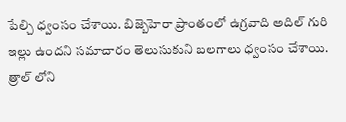పేల్చి ధ్వంసం చేశాయి. బిజ్బెహెరా ప్రాంతంలో ఉగ్రవాది అదిల్ గురి ఇల్లు ఉందని సమాచారం తెలుసుకుని బలగాలు ధ్వంసం చేశాయి. త్రాల్ లోని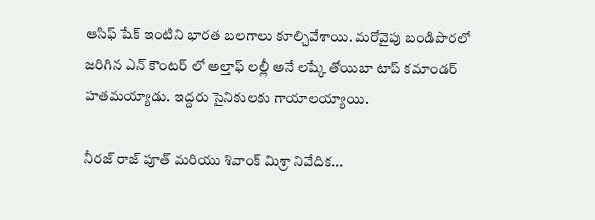ఆసిఫ్ షేక్ ఇంటిని భారత బలగాలు కూల్చివేశాయి. మరోవైపు బండిపొరలో జరిగిన ఎన్ కౌంటర్ లో అల్తాఫ్ లల్లీ అనే లష్కే తోయిబా టాప్ కమాండర్ హతమయ్యాడు. ఇద్దరు సైనికులకు గాయాలయ్యాయి.

నీరజ్ రాజ్ పూత్ మరియు శివాంక్ మిశ్రా నివేదిక...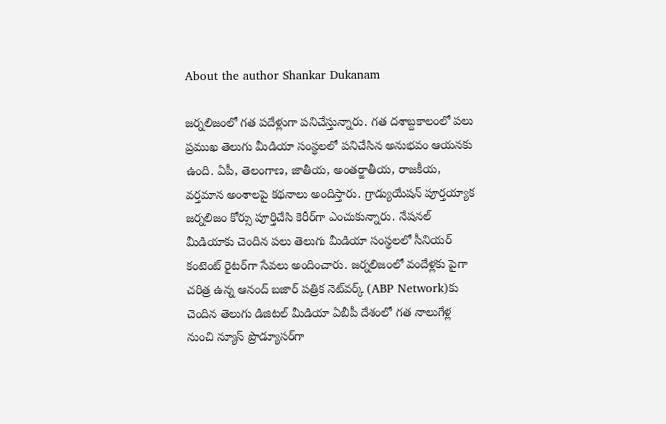About the author Shankar Dukanam

జర్నలిజంలో గత పదేళ్లుగా పనిచేస్తున్నారు. గత దశాబ్దకాలంలో పలు ప్రముఖ తెలుగు మీడియా సంస్థలలో పనిచేసిన అనుభవం ఆయనకు ఉంది. ఏపీ, తెలంగాణ, జాతీయ, అంతర్జాతీయ, రాజకీయ, వర్తమాన అంశాలపై కథనాలు అందిస్తారు. గ్రాడ్యుయేషన్ పూర్తయ్యాక జర్నలిజం కోర్సు పూర్తిచేసి కెరీర్‌గా ఎంచుకున్నారు. నేషనల్ మీడియాకు చెందిన పలు తెలుగు మీడియా సంస్థలలో సీనియర్ కంటెంట్ రైటర్‌గా సేవలు అందించారు. జర్నలిజంలో వందేళ్లకు పైగా చరిత్ర ఉన్న ఆనంద్ బజార్ పత్రిక నెట్‌వర్క్ (ABP Network)కు చెందిన తెలుగు డిజిటల్ మీడియా ఏబీపీ దేశంలో గత నాలుగేళ్ల నుంచి న్యూస్ ప్రొడ్యూసర్‌గా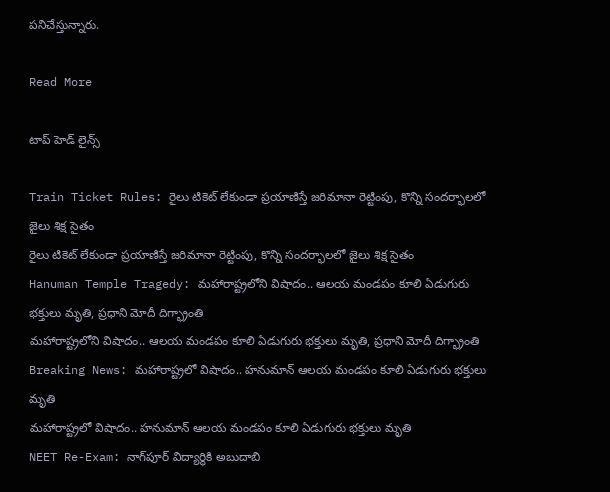పనిచేస్తున్నారు.

Read More

టాప్ హెడ్ లైన్స్

Train Ticket Rules: రైలు టికెట్ లేకుండా ప్రయాణిస్తే జరిమానా రెట్టింపు, కొన్ని సందర్భాలలో జైలు శిక్ష సైతం
రైలు టికెట్ లేకుండా ప్రయాణిస్తే జరిమానా రెట్టింపు, కొన్ని సందర్భాలలో జైలు శిక్ష సైతం
Hanuman Temple Tragedy: మహారాష్ట్రలోని విషాదం.. ఆలయ మండపం కూలి ఏడుగురు భక్తులు మృతి, ప్రధాని మోదీ దిగ్భ్రాంతి
మహారాష్ట్రలోని విషాదం.. ఆలయ మండపం కూలి ఏడుగురు భక్తులు మృతి, ప్రధాని మోదీ దిగ్భ్రాంతి
Breaking News: మహారాష్ట్రలో విషాదం.. హనుమాన్ ఆలయ మండపం కూలి ఏడుగురు భక్తులు మృతి
మహారాష్ట్రలో విషాదం.. హనుమాన్ ఆలయ మండపం కూలి ఏడుగురు భక్తులు మృతి
NEET Re-Exam: నాగ్‌పూర్ విద్యార్థికి అబుదాబి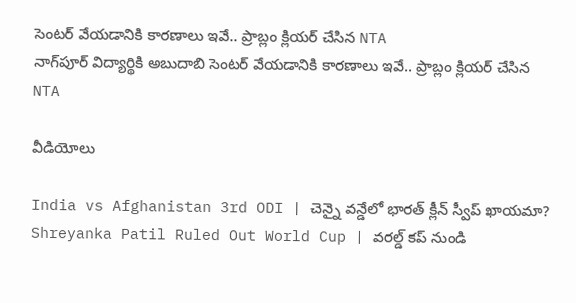సెంటర్ వేయడానికి కారణాలు ఇవే.. ప్రాబ్లం క్లియర్ చేసిన NTA
నాగ్‌పూర్ విద్యార్థికి అబుదాబి సెంటర్ వేయడానికి కారణాలు ఇవే.. ప్రాబ్లం క్లియర్ చేసిన NTA

వీడియోలు

India vs Afghanistan 3rd ODI | చెన్నై వన్డేలో భారత్ క్లీన్ స్వీప్ ఖాయమా?
Shreyanka Patil Ruled Out World Cup | వరల్డ్ కప్ నుండి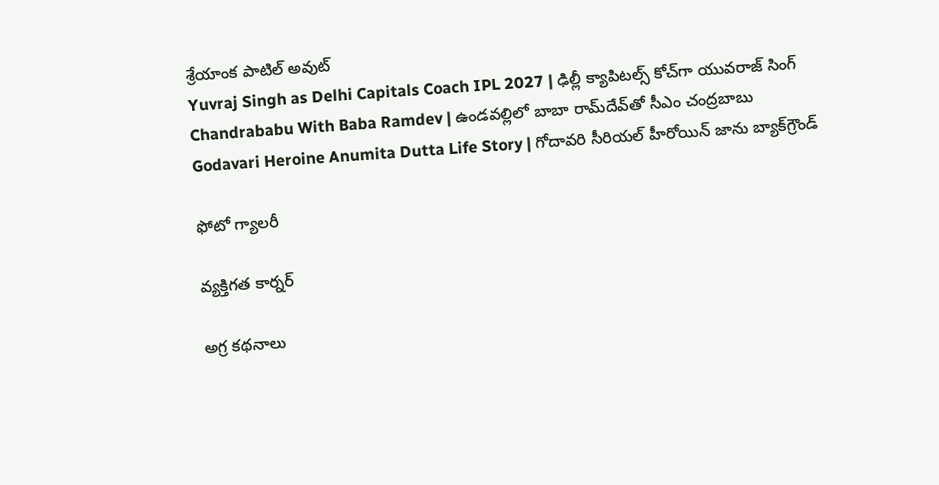శ్రేయాంక పాటిల్ అవుట్
Yuvraj Singh as Delhi Capitals Coach IPL 2027 | ఢిల్లీ క్యాపిటల్స్ కోచ్‌గా యువరాజ్ సింగ్
Chandrababu With Baba Ramdev | ఉండవల్లిలో బాబా రామ్‌దేవ్‌తో సీఎం చంద్రబాబు
Godavari Heroine Anumita Dutta Life Story | గోదావరి సీరియల్ హీరోయిన్ జాను బ్యాక్‌గ్రౌండ్

ఫోటో గ్యాలరీ

వ్యక్తిగత కార్నర్

అగ్ర కథనాలు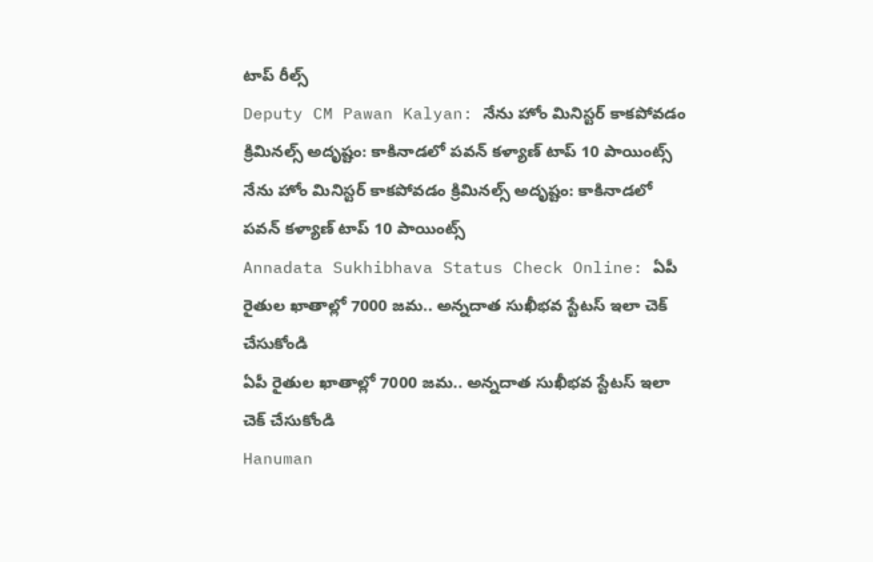టాప్ రీల్స్
Deputy CM Pawan Kalyan: నేను హోం మినిస్టర్ కాకపోవడం క్రిమినల్స్ అదృష్టం: కాకినాడలో పవన్ కళ్యాణ్ టాప్ 10 పాయింట్స్
నేను హోం మినిస్టర్ కాకపోవడం క్రిమినల్స్ అదృష్టం: కాకినాడలో పవన్ కళ్యాణ్ టాప్ 10 పాయింట్స్
Annadata Sukhibhava Status Check Online: ఏపీ రైతుల ఖాతాల్లో 7000 జమ.. అన్నదాత సుఖీభవ స్టేటస్ ఇలా చెక్ చేసుకోండి
ఏపీ రైతుల ఖాతాల్లో 7000 జమ.. అన్నదాత సుఖీభవ స్టేటస్ ఇలా చెక్ చేసుకోండి
Hanuman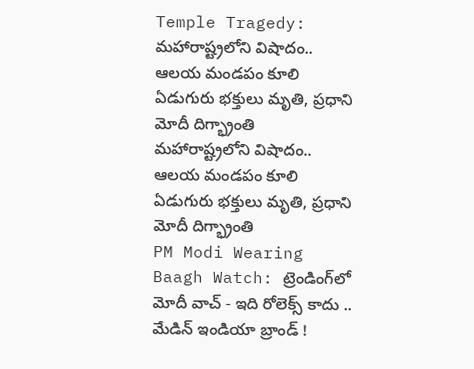Temple Tragedy: మహారాష్ట్రలోని విషాదం.. ఆలయ మండపం కూలి ఏడుగురు భక్తులు మృతి, ప్రధాని మోదీ దిగ్భ్రాంతి
మహారాష్ట్రలోని విషాదం.. ఆలయ మండపం కూలి ఏడుగురు భక్తులు మృతి, ప్రధాని మోదీ దిగ్భ్రాంతి
PM Modi Wearing Baagh Watch: ట్రెండింగ్‌లో మోదీ వాచ్ - ఇది రోలెక్స్ కాదు .. మేడిన్ ఇండియా బ్రాండ్ !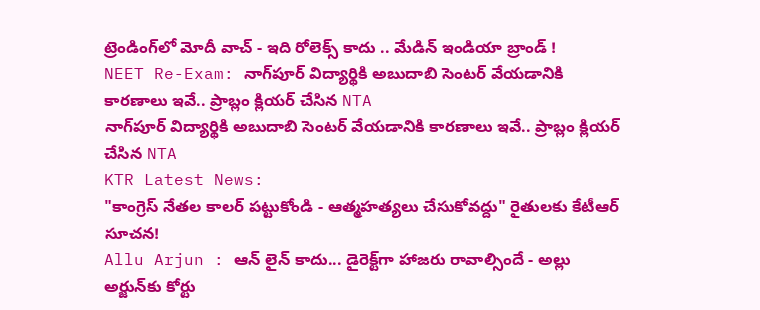ట్రెండింగ్‌లో మోదీ వాచ్ - ఇది రోలెక్స్ కాదు .. మేడిన్ ఇండియా బ్రాండ్ !
NEET Re-Exam: నాగ్‌పూర్ విద్యార్థికి అబుదాబి సెంటర్ వేయడానికి కారణాలు ఇవే.. ప్రాబ్లం క్లియర్ చేసిన NTA
నాగ్‌పూర్ విద్యార్థికి అబుదాబి సెంటర్ వేయడానికి కారణాలు ఇవే.. ప్రాబ్లం క్లియర్ చేసిన NTA
KTR Latest News:
"కాంగ్రెస్ నేతల కాలర్ పట్టుకోండి - ఆత్మహత్యలు చేసుకోవద్దు" రైతులకు కేటీఆర్ సూచన!
Allu Arjun : ఆన్ లైన్ కాదు... డైరెక్ట్‌గా హాజరు రావాల్సిందే - అల్లు అర్జున్‌కు కోర్టు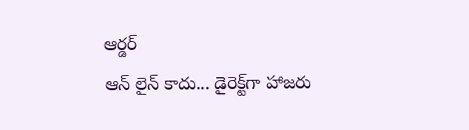ఆర్డర్
ఆన్ లైన్ కాదు... డైరెక్ట్‌గా హాజరు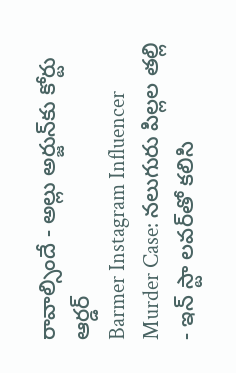రావాల్సిందే - అల్లు అర్జున్‌కు కోర్టు ఆర్డర్
Barmer Instagram Influencer Murder Case: నలుగురు పిల్లల తల్లి - ఇన్ స్టా లవర్‌తో కలిసి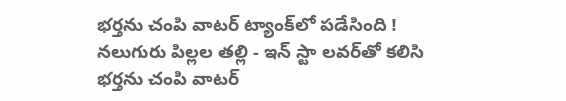భర్తను చంపి వాటర్ ట్యాంక్‌లో పడేసింది !
నలుగురు పిల్లల తల్లి - ఇన్ స్టా లవర్‌తో కలిసి భర్తను చంపి వాటర్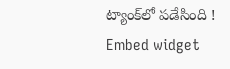ట్యాంక్‌లో పడేసింది !
Embed widget